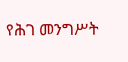የሕገ መንግሥት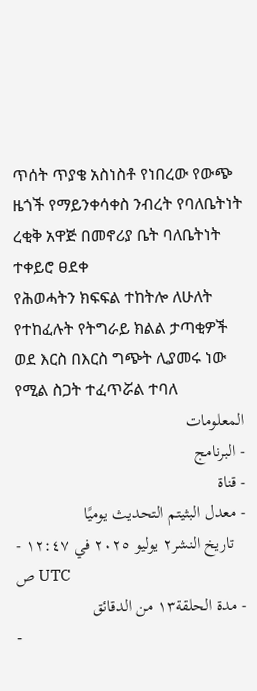ጥሰት ጥያቄ አስነስቶ የነበረው የውጭ ዜጎች የማይንቀሳቀስ ንብረት የባለቤትነት ረቂቅ አዋጅ በመኖሪያ ቤት ባለቤትነት ተቀይሮ ፀደቀ
የሕወሓትን ክፍፍል ተከትሎ ለሁለት የተከፈሉት የትግራይ ክልል ታጣቂዎች ወደ እርስ በእርስ ግጭት ሊያመሩ ነው የሚል ስጋት ተፈጥሯል ተባለ
المعلومات
- البرنامج
- قناة
- معدل البثيتم التحديث يوميًا
- تاريخ النشر٢ يوليو ٢٠٢٥ في ١٢:٤٧ ص UTC
- مدة الحلقة١٣ من الدقائق
-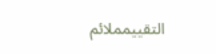التقييمملائم